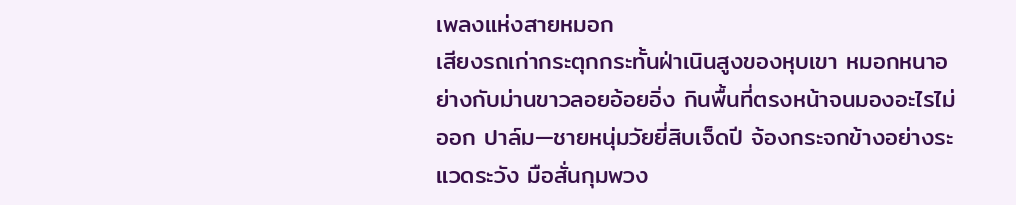เพลงแห่งสายหมอก
เสียงรถเก่ากระตุกกระทั้นฝ่าเนินสูงของหุบเขา หมอกหนาอย่างกับม่านขาวลอยอ้อยอิ่ง กินพื้นที่ตรงหน้าจนมองอะไรไม่ออก ปาล์ม—ชายหนุ่มวัยยี่สิบเจ็ดปี จ้องกระจกข้างอย่างระแวดระวัง มือสั่นกุมพวง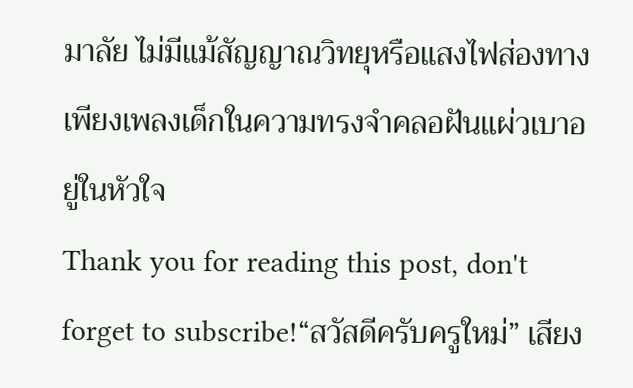มาลัย ไม่มีแม้สัญญาณวิทยุหรือแสงไฟส่องทาง เพียงเพลงเด็กในความทรงจำคลอฝันแผ่วเบาอยู่ในหัวใจ
Thank you for reading this post, don't forget to subscribe!“สวัสดีครับครูใหม่” เสียง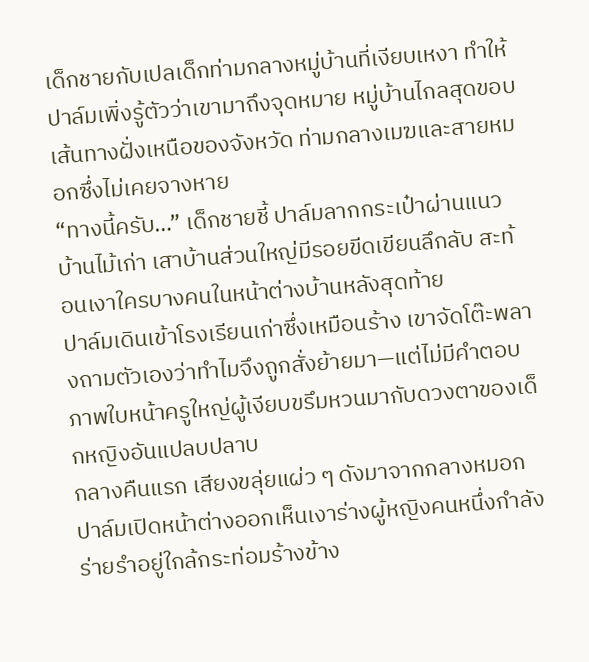เด็กชายกับเปลเด็กท่ามกลางหมู่บ้านที่เงียบเหงา ทำให้ปาล์มเพิ่งรู้ตัวว่าเขามาถึงจุดหมาย หมู่บ้านไกลสุดขอบเส้นทางฝั่งเหนือของจังหวัด ท่ามกลางเมฆและสายหมอกซึ่งไม่เคยจางหาย
“ทางนี้ครับ…” เด็กชายชี้ ปาล์มลากกระเป๋าผ่านแนวบ้านไม้เก่า เสาบ้านส่วนใหญ่มีรอยขีดเขียนลึกลับ สะท้อนเงาใครบางคนในหน้าต่างบ้านหลังสุดท้าย
ปาล์มเดินเข้าโรงเรียนเก่าซึ่งเหมือนร้าง เขาจัดโต๊ะพลางถามตัวเองว่าทำไมจึงถูกสั่งย้ายมา—แต่ไม่มีคำตอบ ภาพใบหน้าครูใหญ่ผู้เงียบขรึมหวนมากับดวงตาของเด็กหญิงอันแปลบปลาบ
กลางคืนแรก เสียงขลุ่ยแผ่ว ๆ ดังมาจากกลางหมอก ปาล์มเปิดหน้าต่างออกเห็นเงาร่างผู้หญิงคนหนึ่งกำลังร่ายรำอยู่ใกล้กระท่อมร้างข้าง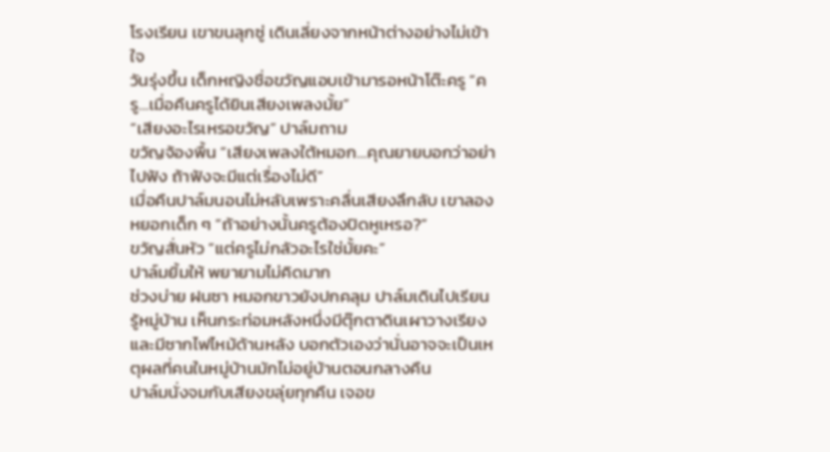โรงเรียน เขาขนลุกซู่ เดินเลี่ยงจากหน้าต่างอย่างไม่เข้าใจ
วันรุ่งขึ้น เด็กหญิงชื่อขวัญแอบเข้ามารอหน้าโต๊ะครู “ครู…เมื่อคืนครูได้ยินเสียงเพลงมั้ย”
“เสียงอะไรเหรอขวัญ” ปาล์มถาม
ขวัญจ้องพื้น “เสียงเพลงใต้หมอก…คุณยายบอกว่าอย่าไปฟัง ถ้าฟังจะมีแต่เรื่องไม่ดี”
เมื่อคืนปาล์มนอนไม่หลับเพราะคลื่นเสียงลึกลับ เขาลองหยอกเด็ก ๆ “ถ้าอย่างนั้นครูต้องปิดหูเหรอ?”
ขวัญสั่นหัว “แต่ครูไม่กลัวอะไรใช่มั้ยคะ”
ปาล์มยิ้มให้ พยายามไม่คิดมาก
ช่วงบ่าย ฝนซา หมอกขาวยังปกคลุม ปาล์มเดินไปเรียนรู้หมู่บ้าน เห็นกระท่อมหลังหนึ่งมีตุ๊กตาดินเผาวางเรียง และมีซากไฟไหม้ด้านหลัง บอกตัวเองว่านั่นอาจจะเป็นเหตุผลที่คนในหมู่บ้านมักไม่อยู่บ้านตอนกลางคืน
ปาล์มนั่งจมกับเสียงขลุ่ยทุกคืน เจอข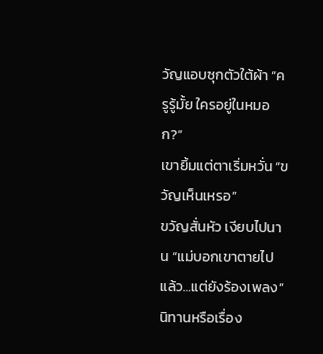วัญแอบซุกตัวใต้ผ้า “ครูรู้มั้ย ใครอยู่ในหมอก?”
เขายิ้มแต่ตาเริ่มหวั่น “ขวัญเห็นเหรอ”
ขวัญสั่นหัว เงียบไปนาน “แม่บอกเขาตายไปแล้ว…แต่ยังร้องเพลง”
นิทานหรือเรื่อง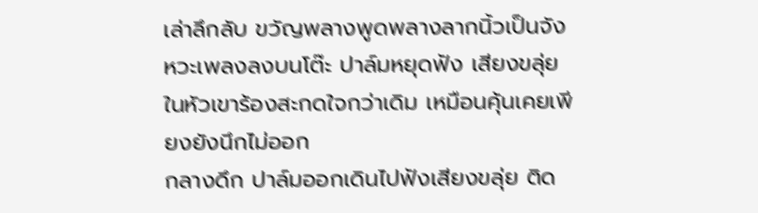เล่าลึกลับ ขวัญพลางพูดพลางลากนิ้วเป็นจังหวะเพลงลงบนโต๊ะ ปาล์มหยุดฟัง เสียงขลุ่ยในหัวเขาร้องสะกดใจกว่าเดิม เหมือนคุ้นเคยเพียงยังนึกไม่ออก
กลางดึก ปาล์มออกเดินไปฟังเสียงขลุ่ย ติด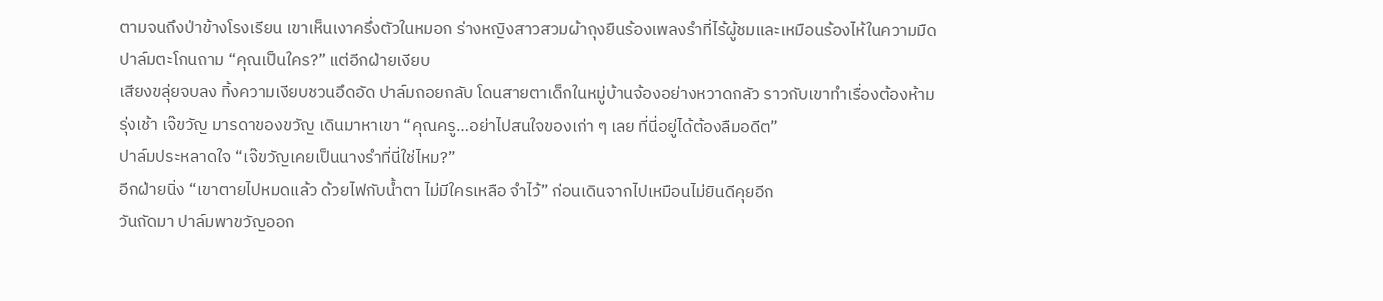ตามจนถึงป่าข้างโรงเรียน เขาเห็นเงาครึ่งตัวในหมอก ร่างหญิงสาวสวมผ้าถุงยืนร้องเพลงรำที่ไร้ผู้ชมและเหมือนร้องไห้ในความมืด
ปาล์มตะโกนถาม “คุณเป็นใคร?” แต่อีกฝ่ายเงียบ
เสียงขลุ่ยจบลง ทิ้งความเงียบชวนอึดอัด ปาล์มถอยกลับ โดนสายตาเด็กในหมู่บ้านจ้องอย่างหวาดกลัว ราวกับเขาทำเรื่องต้องห้าม
รุ่งเช้า เจ๊ขวัญ มารดาของขวัญ เดินมาหาเขา “คุณครู…อย่าไปสนใจของเก่า ๆ เลย ที่นี่อยู่ได้ต้องลืมอดีต”
ปาล์มประหลาดใจ “เจ๊ขวัญเคยเป็นนางรำที่นี่ใช่ไหม?”
อีกฝ่ายนิ่ง “เขาตายไปหมดแล้ว ด้วยไฟกับน้ำตา ไม่มีใครเหลือ จำไว้” ก่อนเดินจากไปเหมือนไม่ยินดีคุยอีก
วันถัดมา ปาล์มพาขวัญออก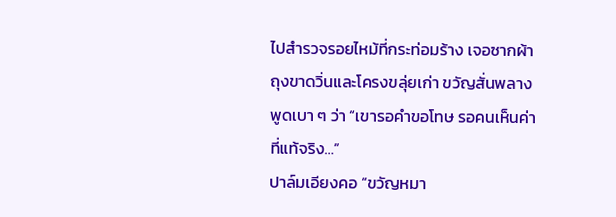ไปสำรวจรอยไหม้ที่กระท่อมร้าง เจอซากผ้าถุงขาดวิ่นและโครงขลุ่ยเก่า ขวัญสั่นพลางพูดเบา ๆ ว่า “เขารอคำขอโทษ รอคนเห็นค่าที่แท้จริง…”
ปาล์มเอียงคอ “ขวัญหมา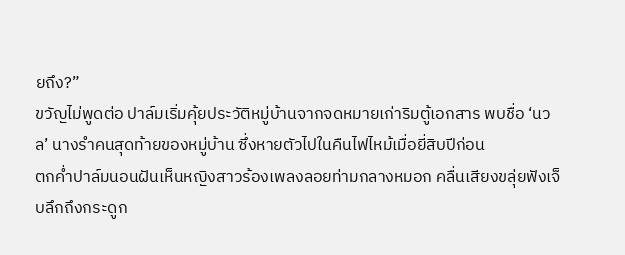ยถึง?”
ขวัญไม่พูดต่อ ปาล์มเริ่มคุ้ยประวัติหมู่บ้านจากจดหมายเก่าริมตู้เอกสาร พบชื่อ ‘นวล’ นางรำคนสุดท้ายของหมู่บ้าน ซึ่งหายตัวไปในคืนไฟไหม้เมื่อยี่สิบปีก่อน
ตกค่ำปาล์มนอนฝันเห็นหญิงสาวร้องเพลงลอยท่ามกลางหมอก คลื่นเสียงขลุ่ยฟังเจ็บลึกถึงกระดูก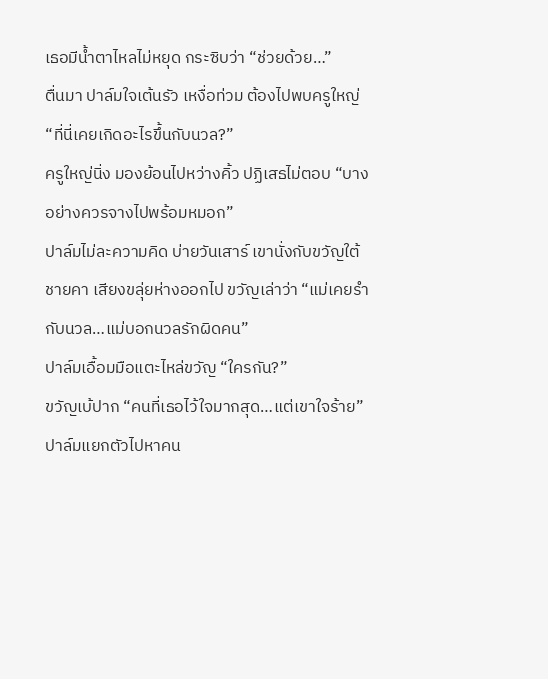เธอมีน้ำตาไหลไม่หยุด กระซิบว่า “ช่วยด้วย…”
ตื่นมา ปาล์มใจเต้นรัว เหงื่อท่วม ต้องไปพบครูใหญ่ “ที่นี่เคยเกิดอะไรขึ้นกับนวล?”
ครูใหญ่นิ่ง มองย้อนไปหว่างคิ้ว ปฏิเสธไม่ตอบ “บางอย่างควรจางไปพร้อมหมอก”
ปาล์มไม่ละความคิด บ่ายวันเสาร์ เขานั่งกับขวัญใต้ชายคา เสียงขลุ่ยห่างออกไป ขวัญเล่าว่า “แม่เคยรำกับนวล…แม่บอกนวลรักผิดคน”
ปาล์มเอื้อมมือแตะไหล่ขวัญ “ใครกัน?”
ขวัญเบ้ปาก “คนที่เธอไว้ใจมากสุด…แต่เขาใจร้าย”
ปาล์มแยกตัวไปหาคน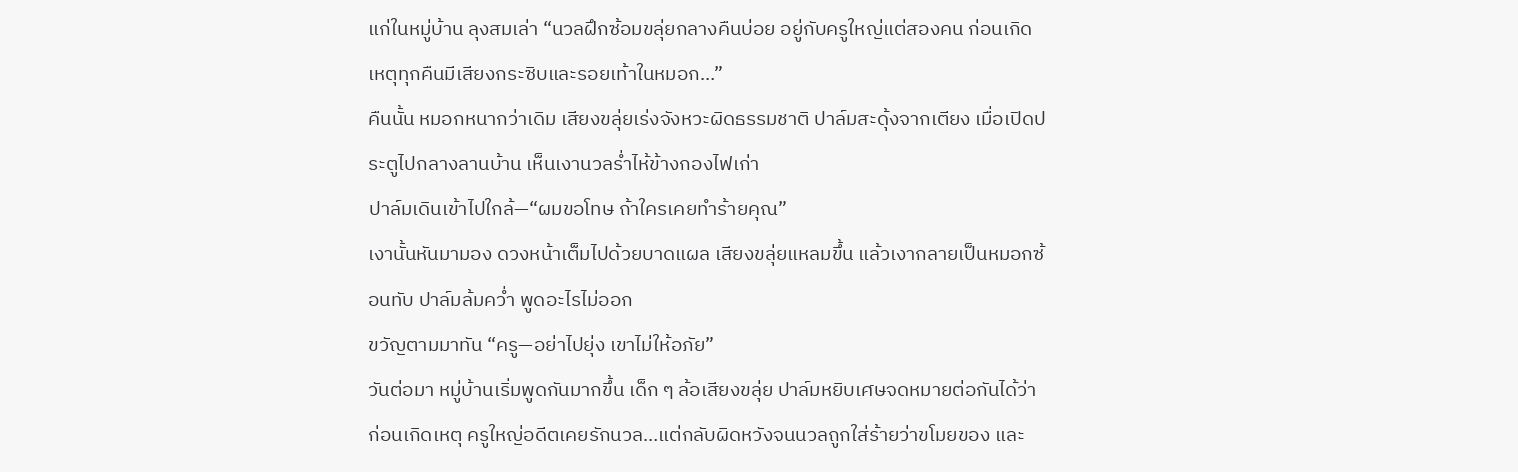แก่ในหมู่บ้าน ลุงสมเล่า “นวลฝึกซ้อมขลุ่ยกลางคืนบ่อย อยู่กับครูใหญ่แต่สองคน ก่อนเกิดเหตุทุกคืนมีเสียงกระซิบและรอยเท้าในหมอก…”
คืนนั้น หมอกหนากว่าเดิม เสียงขลุ่ยเร่งจังหวะผิดธรรมชาติ ปาล์มสะดุ้งจากเตียง เมื่อเปิดประตูไปกลางลานบ้าน เห็นเงานวลร่ำไห้ข้างกองไฟเก่า
ปาล์มเดินเข้าไปใกล้—“ผมขอโทษ ถ้าใครเคยทำร้ายคุณ”
เงานั้นหันมามอง ดวงหน้าเต็มไปด้วยบาดแผล เสียงขลุ่ยแหลมขึ้น แล้วเงากลายเป็นหมอกซ้อนทับ ปาล์มล้มคว่ำ พูดอะไรไม่ออก
ขวัญตามมาทัน “ครู—อย่าไปยุ่ง เขาไม่ให้อภัย”
วันต่อมา หมู่บ้านเริ่มพูดกันมากขึ้น เด็ก ๆ ล้อเสียงขลุ่ย ปาล์มหยิบเศษจดหมายต่อกันได้ว่า ก่อนเกิดเหตุ ครูใหญ่อดีตเคยรักนวล…แต่กลับผิดหวังจนนวลถูกใส่ร้ายว่าขโมยของ และ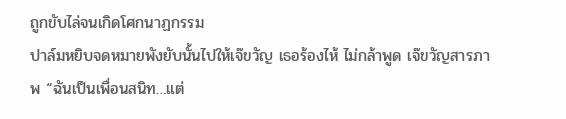ถูกขับไล่จนเกิดโศกนาฏกรรม
ปาล์มหยิบจดหมายพังยับนั้นไปให้เจ๊ขวัญ เธอร้องไห้ ไม่กล้าพูด เจ๊ขวัญสารภาพ “ฉันเป็นเพื่อนสนิท…แต่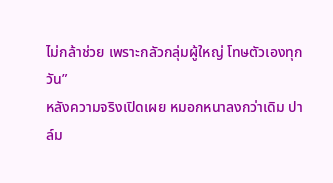ไม่กล้าช่วย เพราะกลัวกลุ่มผู้ใหญ่ โทษตัวเองทุกวัน”
หลังความจริงเปิดเผย หมอกหนาลงกว่าเดิม ปาล์ม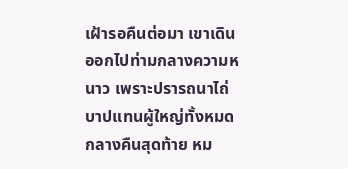เฝ้ารอคืนต่อมา เขาเดินออกไปท่ามกลางความหนาว เพราะปรารถนาไถ่บาปแทนผู้ใหญ่ทั้งหมด
กลางคืนสุดท้าย หม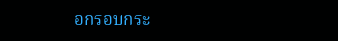อกรอบกระ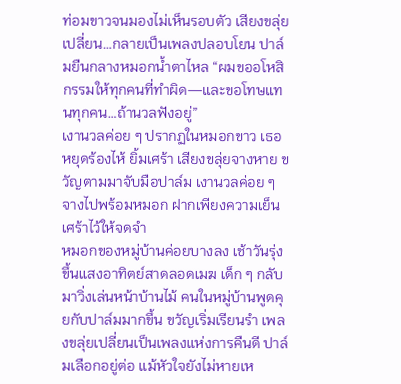ท่อมขาวจนมองไม่เห็นรอบตัว เสียงขลุ่ยเปลี่ยน…กลายเป็นเพลงปลอบโยน ปาล์มยืนกลางหมอกน้ำตาไหล “ผมขออโหสิกรรมให้ทุกคนที่ทำผิด—และขอโทษแทนทุกคน…ถ้านวลฟังอยู่”
เงานวลค่อย ๆ ปรากฏในหมอกขาว เธอหยุดร้องไห้ ยิ้มเศร้า เสียงขลุ่ยจางหาย ขวัญตามมาจับมือปาล์ม เงานวลค่อย ๆ จางไปพร้อมหมอก ฝากเพียงความเย็นเศร้าไว้ให้จดจำ
หมอกของหมู่บ้านค่อยบางลง เช้าวันรุ่งขึ้นแสงอาทิตย์สาดลอดเมฆ เด็ก ๆ กลับมาวิ่งเล่นหน้าบ้านไม้ คนในหมู่บ้านพูดคุยกับปาล์มมากขึ้น ขวัญเริ่มเรียนรำ เพลงขลุ่ยเปลี่ยนเป็นเพลงแห่งการคืนดี ปาล์มเลือกอยู่ต่อ แม้หัวใจยังไม่หายเห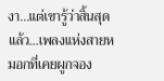งา…แต่เขารู้ว่าสิ้นสุดแล้ว…เพลงแห่งสายหมอกที่เคยผูกจอง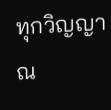ทุกวิญญาณ